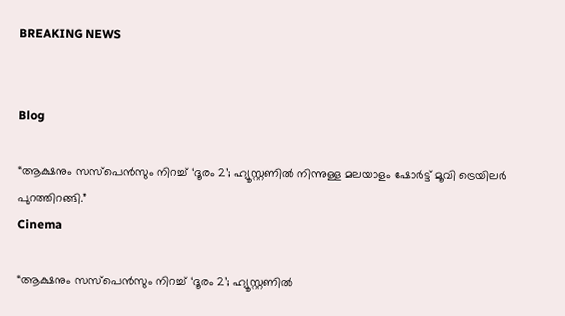BREAKING NEWS


Blog

“ആക്ഷനും സസ്പെൻസും നിറച്ച് ‘ദൂരം 2’; ഹ്യൂസ്റ്റണിൽ നിന്നുള്ള മലയാളം ഷോർട്ട് മൂവി ട്രെയിലർ പുറത്തിറങ്ങി.”
Cinema

“ആക്ഷനും സസ്പെൻസും നിറച്ച് ‘ദൂരം 2’; ഹ്യൂസ്റ്റണിൽ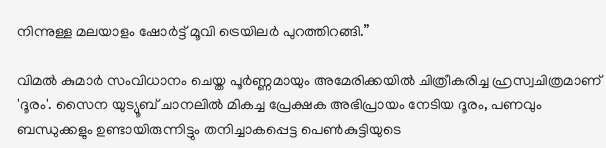നിന്നുള്ള മലയാളം ഷോർട്ട് മൂവി ട്രെയിലർ പുറത്തിറങ്ങി.”

വിമല്‍ കുമാര്‍ സംവിധാനം ചെയ്ത പൂര്‍ണ്ണമായും അമേരിക്കയില്‍ ചിത്രീകരിച്ച ഹ്രസ്വചിത്രമാണ് 'ദൂരം'. സൈന യുട്യൂബ് ചാനലില്‍ മികച്ച പ്രേക്ഷക അഭിപ്രായം നേടിയ ദൂരം, പണവും ബന്ധുക്കളും ഉണ്ടായിരുന്നിട്ടും തനിച്ചാകപ്പെട്ട പെണ്‍കുട്ടിയുടെ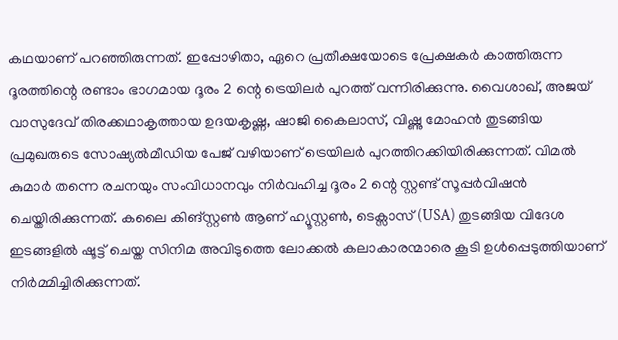കഥയാണ് പറഞ്ഞിരുന്നത്. ഇപ്പോഴിതാ, ഏറെ പ്രതീക്ഷയോടെ പ്രേക്ഷകർ കാത്തിരുന്ന ദൂരത്തിന്റെ രണ്ടാം ഭാഗമായ ദൂരം 2 ന്റെ ട്രെയിലർ പുറത്ത് വന്നിരിക്കുന്നു. വൈശാഖ്, അജയ് വാസുദേവ് തിരക്കഥാകൃത്തായ ഉദയകൃഷ്ണ, ഷാജി കൈലാസ്, വിഷ്ണു മോഹൻ തുടങ്ങിയ പ്രമുഖരുടെ സോഷ്യൽമീഡിയ പേജ് വഴിയാണ് ട്രെയിലർ പുറത്തിറക്കിയിരിക്കുന്നത്. വിമല്‍ കുമാര്‍ തന്നെ രചനയും സംവിധാനവും നിർവഹിച്ച ദൂരം 2 ന്റെ സ്റ്റണ്ട് സൂപ്പർവിഷൻ ചെയ്തിരിക്കുന്നത്. കലൈ കിങ്സ്റ്റൺ ആണ് ഹ്യൂസ്റ്റൺ, ടെക്സാസ് (USA) തുടങ്ങിയ വിദേശ ഇടങ്ങളിൽ ഷൂട്ട് ചെയ്ത സിനിമ അവിടുത്തെ ലോക്കൽ കലാകാരന്മാരെ കൂടി ഉൾപ്പെടുത്തിയാണ് നിർമ്മിച്ചിരിക്കുന്നത്.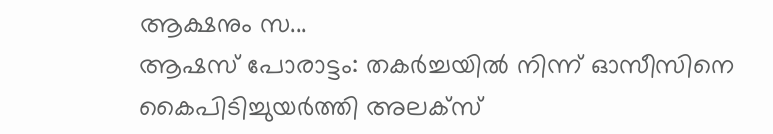ആക്ഷനും സ...
ആഷസ് പോരാട്ടം: തകർച്ചയിൽ നിന്ന് ഓസീസിനെ കൈപിടിച്ചുയർത്തി അലക്സ്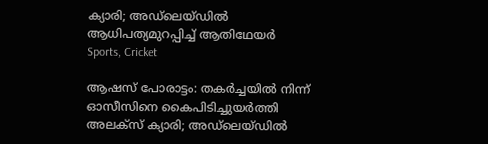ക്യാരി; അഡ്‌ലെയ്‌ഡിൽ ആധിപത്യമുറപ്പിച്ച് ആതിഥേയർ
Sports, Cricket

ആഷസ് പോരാട്ടം: തകർച്ചയിൽ നിന്ന് ഓസീസിനെ കൈപിടിച്ചുയർത്തി അലക്സ് ക്യാരി; അഡ്‌ലെയ്‌ഡിൽ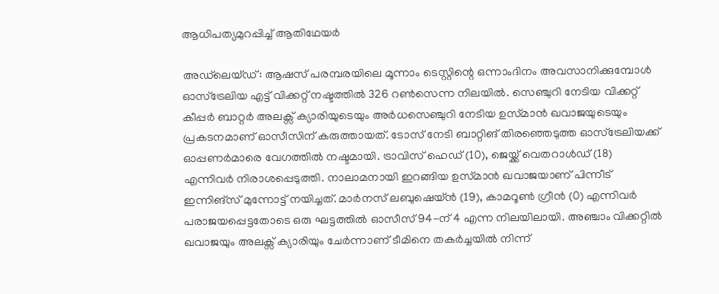ആധിപത്യമുറപ്പിച്ച് ആതിഥേയർ

അഡ്‌ലെയ്‌ഡ്: ആഷസ് പരമ്പരയിലെ മൂന്നാം ടെസ്റ്റിന്റെ ഒന്നാംദിനം അവസാനിക്കുമ്പോൾ ഓസ്‌ട്രേലിയ എട്ട് വിക്കറ്റ് നഷ്ടത്തിൽ 326 റൺസെന്ന നിലയിൽ. സെഞ്ചുറി നേടിയ വിക്കറ്റ് കീപ്പർ ബാറ്റർ അലക്സ് ക്യാരിയുടെയും അർധസെഞ്ചുറി നേടിയ ഉസ്‌മാൻ ഖവാജയുടെയും പ്രകടനമാണ് ഓസീസിന് കരുത്തായത്. ടോസ് നേടി ബാറ്റിങ് തിരഞ്ഞെടുത്ത ഓസ്‌ട്രേലിയക്ക് ഓപ്പണർമാരെ വേഗത്തിൽ നഷ്ടമായി. ട്രാവിസ് ഹെഡ് (10), ജെയ്ക്ക് വെതറാൾഡ് (18) എന്നിവർ നിരാശപ്പെടുത്തി. നാലാമനായി ഇറങ്ങിയ ഉസ്‌മാൻ ഖവാജയാണ് പിന്നീട് ഇന്നിങ്സ് മുന്നോട്ട് നയിച്ചത്. മാർനസ് ലബുഷെയ്ൻ (19), കാമറൂൺ ഗ്രീൻ (0) എന്നിവർ പരാജയപ്പെട്ടതോടെ ഒരു ഘട്ടത്തിൽ ഓസീസ് 94-ന് 4 എന്ന നിലയിലായി. അഞ്ചാം വിക്കറ്റിൽ ഖവാജയും അലക്സ് ക്യാരിയും ചേർന്നാണ് ടീമിനെ തകർച്ചയിൽ നിന്ന്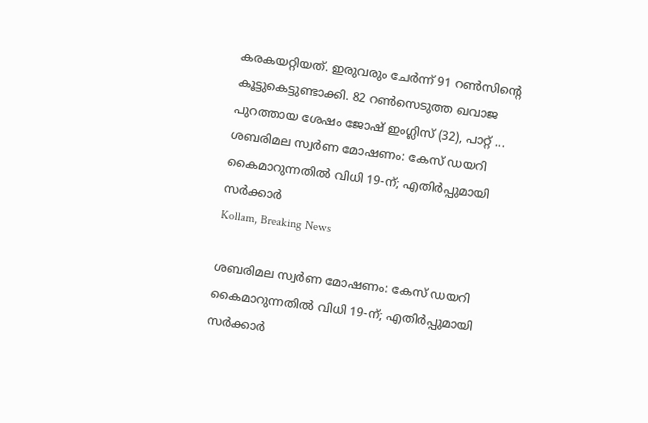കരകയറ്റിയത്. ഇരുവരും ചേർന്ന് 91 റൺസിന്റെ കൂട്ടുകെട്ടുണ്ടാക്കി. 82 റൺസെടുത്ത ഖവാജ പുറത്തായ ശേഷം ജോഷ് ഇംഗ്ലിസ് (32), പാറ്റ് ...
ശബരിമല സ്വർണ മോഷണം: കേസ് ഡയറി കൈമാറുന്നതിൽ വിധി 19-ന്; എതിർപ്പുമായി സർക്കാർ
Kollam, Breaking News

ശബരിമല സ്വർണ മോഷണം: കേസ് ഡയറി കൈമാറുന്നതിൽ വിധി 19-ന്; എതിർപ്പുമായി സർക്കാർ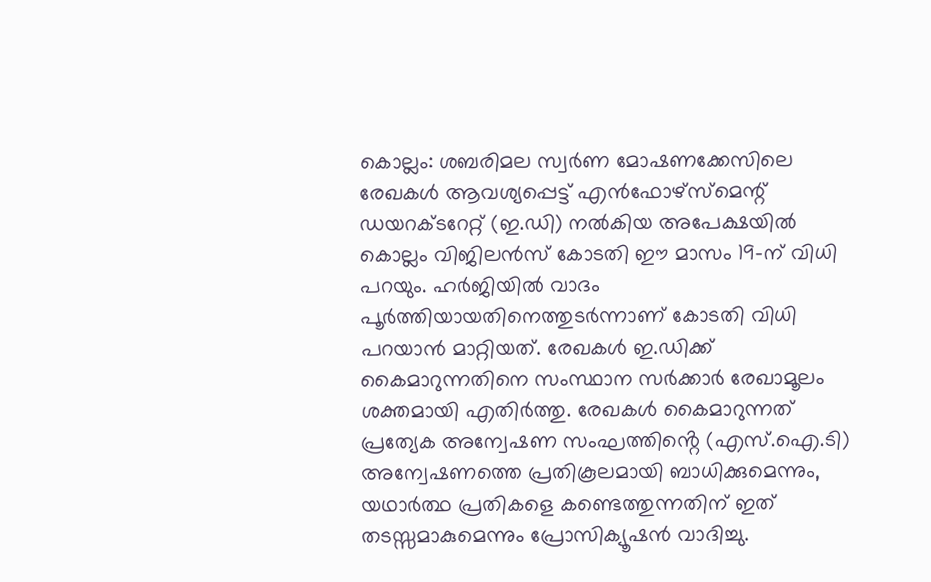കൊല്ലം: ശബരിമല സ്വർണ മോഷണക്കേസിലെ രേഖകൾ ആവശ്യപ്പെട്ട് എൻഫോഴ്‌സ്‌മെന്റ് ഡയറക്ടറേറ്റ് (ഇ.ഡി) നൽകിയ അപേക്ഷയിൽ കൊല്ലം വിജിലൻസ് കോടതി ഈ മാസം 19-ന് വിധി പറയും. ഹർജിയിൽ വാദം പൂർത്തിയായതിനെത്തുടർന്നാണ് കോടതി വിധി പറയാൻ മാറ്റിയത്. രേഖകൾ ഇ.ഡിക്ക് കൈമാറുന്നതിനെ സംസ്ഥാന സർക്കാർ രേഖാമൂലം ശക്തമായി എതിർത്തു. രേഖകൾ കൈമാറുന്നത് പ്രത്യേക അന്വേഷണ സംഘത്തിൻ്റെ (എസ്.ഐ.ടി) അന്വേഷണത്തെ പ്രതികൂലമായി ബാധിക്കുമെന്നും, യഥാർത്ഥ പ്രതികളെ കണ്ടെത്തുന്നതിന് ഇത് തടസ്സമാകുമെന്നും പ്രോസിക്യൂഷൻ വാദിച്ചു.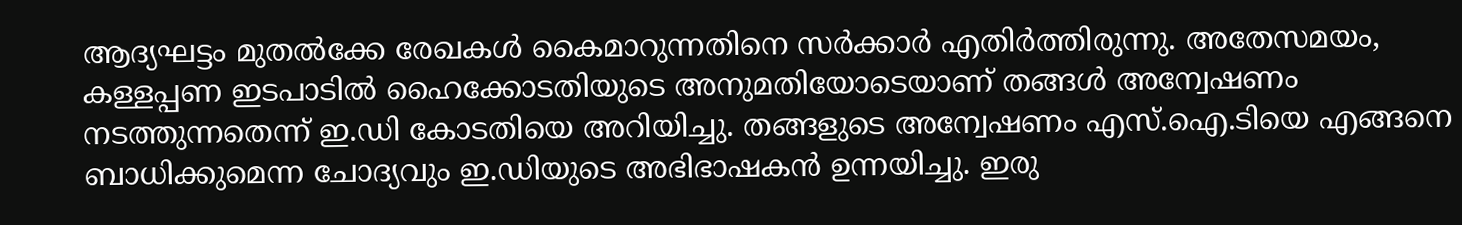ആദ്യഘട്ടം മുതൽക്കേ രേഖകൾ കൈമാറുന്നതിനെ സർക്കാർ എതിർത്തിരുന്നു. അതേസമയം, കള്ളപ്പണ ഇടപാടിൽ ഹൈക്കോടതിയുടെ അനുമതിയോടെയാണ് തങ്ങൾ അന്വേഷണം നടത്തുന്നതെന്ന് ഇ.ഡി കോടതിയെ അറിയിച്ചു. തങ്ങളുടെ അന്വേഷണം എസ്.ഐ.ടിയെ എങ്ങനെ ബാധിക്കുമെന്ന ചോദ്യവും ഇ.ഡിയുടെ അഭിഭാഷകൻ ഉന്നയിച്ചു. ഇരു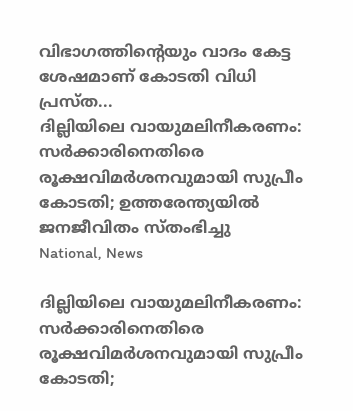വിഭാഗത്തിന്റെയും വാദം കേട്ട ശേഷമാണ് കോടതി വിധി പ്രസ്ത...
ദില്ലിയിലെ വായുമലിനീകരണം: സർക്കാരിനെതിരെ രൂക്ഷവിമർശനവുമായി സുപ്രീം കോടതി; ഉത്തരേന്ത്യയിൽ ജനജീവിതം സ്തംഭിച്ചു
National, News

ദില്ലിയിലെ വായുമലിനീകരണം: സർക്കാരിനെതിരെ രൂക്ഷവിമർശനവുമായി സുപ്രീം കോടതി;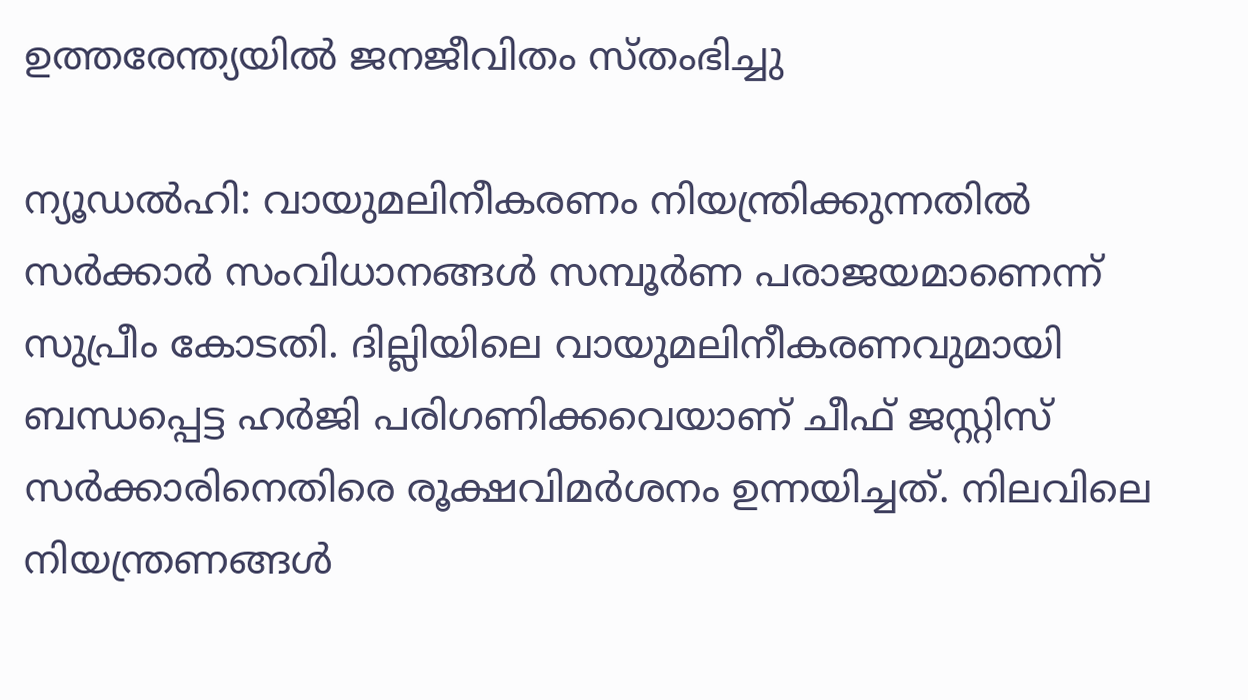ഉത്തരേന്ത്യയിൽ ജനജീവിതം സ്തംഭിച്ചു

ന്യൂഡൽഹി: വായുമലിനീകരണം നിയന്ത്രിക്കുന്നതിൽ സർക്കാർ സംവിധാനങ്ങൾ സമ്പൂർണ പരാജയമാണെന്ന് സുപ്രീം കോടതി. ദില്ലിയിലെ വായുമലിനീകരണവുമായി ബന്ധപ്പെട്ട ഹർജി പരിഗണിക്കവെയാണ് ചീഫ് ജസ്റ്റിസ് സർക്കാരിനെതിരെ രൂക്ഷവിമർശനം ഉന്നയിച്ചത്. നിലവിലെ നിയന്ത്രണങ്ങൾ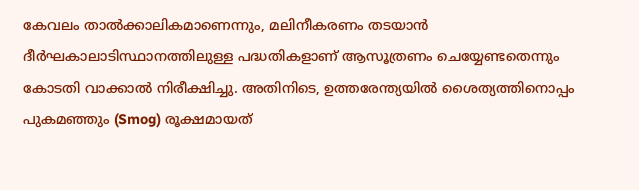കേവലം താൽക്കാലികമാണെന്നും, മലിനീകരണം തടയാൻ ദീർഘകാലാടിസ്ഥാനത്തിലുള്ള പദ്ധതികളാണ് ആസൂത്രണം ചെയ്യേണ്ടതെന്നും കോടതി വാക്കാൽ നിരീക്ഷിച്ചു. അതിനിടെ, ഉത്തരേന്ത്യയിൽ ശൈത്യത്തിനൊപ്പം പുകമഞ്ഞും (Smog) രൂക്ഷമായത്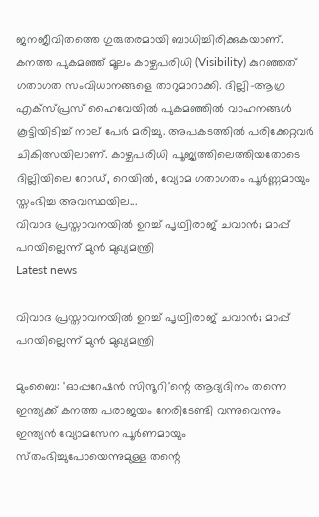ജനജീവിതത്തെ ഗുരുതരമായി ബാധിച്ചിരിക്കുകയാണ്. കനത്ത പുകമഞ്ഞ് മൂലം കാഴ്ചപരിധി (Visibility) കുറഞ്ഞത് ഗതാഗത സംവിധാനങ്ങളെ താറുമാറാക്കി. ദില്ലി-ആഗ്ര എക്സ്പ്രസ് ഹൈവേയിൽ പുകമഞ്ഞിൽ വാഹനങ്ങൾ കൂട്ടിയിടിച്ച് നാല് പേർ മരിച്ചു. അപകടത്തിൽ പരിക്കേറ്റവർ ചികിത്സയിലാണ്. കാഴ്ചപരിധി പൂജ്യത്തിലെത്തിയതോടെ ദില്ലിയിലെ റോഡ്, റെയിൽ, വ്യോമ ഗതാഗതം പൂർണ്ണമായും സ്തംഭിച്ച അവസ്ഥയില...
വിവാദ പ്രസ്താവനയിൽ ഉറച്ച് പൃഥ്വിരാജ് ചവാൻ; മാപ്പ് പറയില്ലെന്ന് മുൻ മുഖ്യമന്ത്രി
Latest news

വിവാദ പ്രസ്താവനയിൽ ഉറച്ച് പൃഥ്വിരാജ് ചവാൻ; മാപ്പ് പറയില്ലെന്ന് മുൻ മുഖ്യമന്ത്രി

മുംബൈ: 'ഓപ്പറേഷൻ സിന്ദൂറി'ന്റെ ആദ്യദിനം തന്നെ ഇന്ത്യക്ക് കനത്ത പരാജയം നേരിടേണ്ടി വന്നുവെന്നും ഇന്ത്യൻ വ്യോമസേന പൂർണമായും സ്‌തംഭിച്ചുപോയെന്നുമുള്ള തന്റെ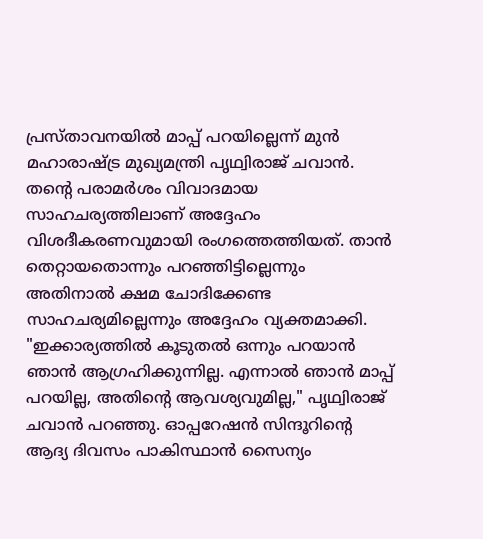പ്രസ്താവനയിൽ മാപ്പ് പറയില്ലെന്ന് മുൻ മഹാരാഷ്ട്ര മുഖ്യമന്ത്രി പൃഥ്വിരാജ് ചവാൻ. തന്റെ പരാമർശം വിവാദമായ സാഹചര്യത്തിലാണ് അദ്ദേഹം വിശദീകരണവുമായി രംഗത്തെത്തിയത്. താൻ തെറ്റായതൊന്നും പറഞ്ഞിട്ടില്ലെന്നും അതിനാൽ ക്ഷമ ചോദിക്കേണ്ട സാഹചര്യമില്ലെന്നും അദ്ദേഹം വ്യക്തമാക്കി. "ഇക്കാര്യത്തിൽ കൂടുതൽ ഒന്നും പറയാൻ ഞാൻ ആഗ്രഹിക്കുന്നില്ല. എന്നാൽ ഞാൻ മാപ്പ് പറയില്ല, അതിന്റെ ആവശ്യവുമില്ല," പൃഥ്വിരാജ് ചവാൻ പറഞ്ഞു. ഓപ്പറേഷൻ സിന്ദൂറിന്റെ ആദ്യ ദിവസം പാകിസ്ഥാൻ സൈന്യം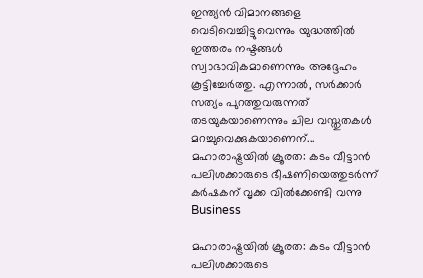ഇന്ത്യൻ വിമാനങ്ങളെ വെടിവെച്ചിട്ടുവെന്നും യുദ്ധത്തിൽ ഇത്തരം നഷ്ടങ്ങൾ സ്വാഭാവികമാണെന്നും അദ്ദേഹം കൂട്ടിച്ചേർത്തു. എന്നാൽ, സർക്കാർ സത്യം പുറത്തുവരുന്നത് തടയുകയാണെന്നും ചില വസ്തുതകൾ മറച്ചുവെക്കുകയാണെന്...
മഹാരാഷ്ട്രയിൽ ക്രൂരത: കടം വീട്ടാൻ പലിശക്കാരുടെ ഭീഷണിയെത്തുടർന്ന് കർഷകന് വൃക്ക വിൽക്കേണ്ടി വന്നു
Business

മഹാരാഷ്ട്രയിൽ ക്രൂരത: കടം വീട്ടാൻ പലിശക്കാരുടെ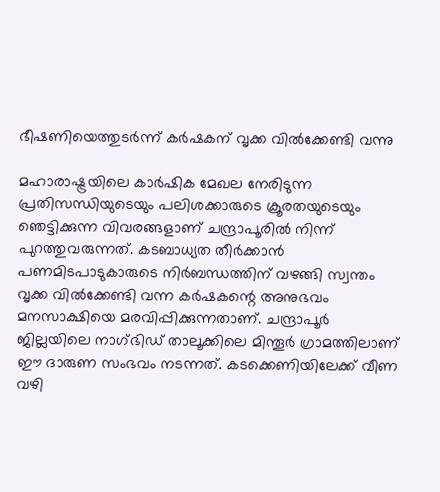ഭീഷണിയെത്തുടർന്ന് കർഷകന് വൃക്ക വിൽക്കേണ്ടി വന്നു

മഹാരാഷ്ട്രയിലെ കാർഷിക മേഖല നേരിടുന്ന പ്രതിസന്ധിയുടെയും പലിശക്കാരുടെ ക്രൂരതയുടെയും ഞെട്ടിക്കുന്ന വിവരങ്ങളാണ് ചന്ദ്രാപൂരിൽ നിന്ന് പുറത്തുവരുന്നത്. കടബാധ്യത തീർക്കാൻ പണമിടപാടുകാരുടെ നിർബന്ധത്തിന് വഴങ്ങി സ്വന്തം വൃക്ക വിൽക്കേണ്ടി വന്ന കർഷകന്റെ അനുഭവം മനസാക്ഷിയെ മരവിപ്പിക്കുന്നതാണ്. ചന്ദ്രാപൂർ ജില്ലയിലെ നാഗ്‌ഭിഡ് താലൂക്കിലെ മിന്തൂർ ഗ്രാമത്തിലാണ് ഈ ദാരുണ സംഭവം നടന്നത്. കടക്കെണിയിലേക്ക് വീണ വഴി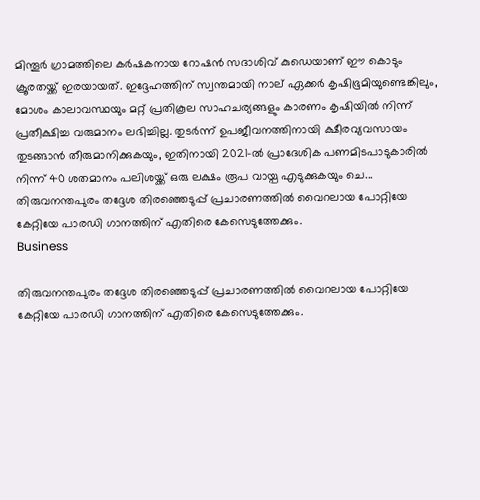മിന്തൂർ ഗ്രാമത്തിലെ കർഷകനായ റോഷൻ സദാശിവ് കുഡെയാണ് ഈ കൊടും ക്രൂരതയ്ക്ക് ഇരയായത്. ഇദ്ദേഹത്തിന് സ്വന്തമായി നാല് ഏക്കർ കൃഷിഭൂമിയുണ്ടെങ്കിലും, മോശം കാലാവസ്ഥയും മറ്റ് പ്രതികൂല സാഹചര്യങ്ങളും കാരണം കൃഷിയിൽ നിന്ന് പ്രതീക്ഷിച്ച വരുമാനം ലഭിച്ചില്ല. തുടർന്ന് ഉപജീവനത്തിനായി ക്ഷീരവ്യവസായം തുടങ്ങാൻ തീരുമാനിക്കുകയും, ഇതിനായി 2021-ൽ പ്രാദേശിക പണമിടപാടുകാരിൽ നിന്ന് 40 ശതമാനം പലിശയ്ക്ക് ഒരു ലക്ഷം രൂപ വായ്പ എടുക്കുകയും ചെ...
തിരുവനന്തപുരം തദ്ദേശ തിരഞ്ഞെടുപ്പ് പ്രചാരണത്തിൽ വൈറലായ പോറ്റിയേ കേറ്റിയേ പാരഡി ഗാനത്തിന് എതിരെ കേസെടുത്തേക്കും.
Business

തിരുവനന്തപുരം തദ്ദേശ തിരഞ്ഞെടുപ്പ് പ്രചാരണത്തിൽ വൈറലായ പോറ്റിയേ കേറ്റിയേ പാരഡി ഗാനത്തിന് എതിരെ കേസെടുത്തേക്കും.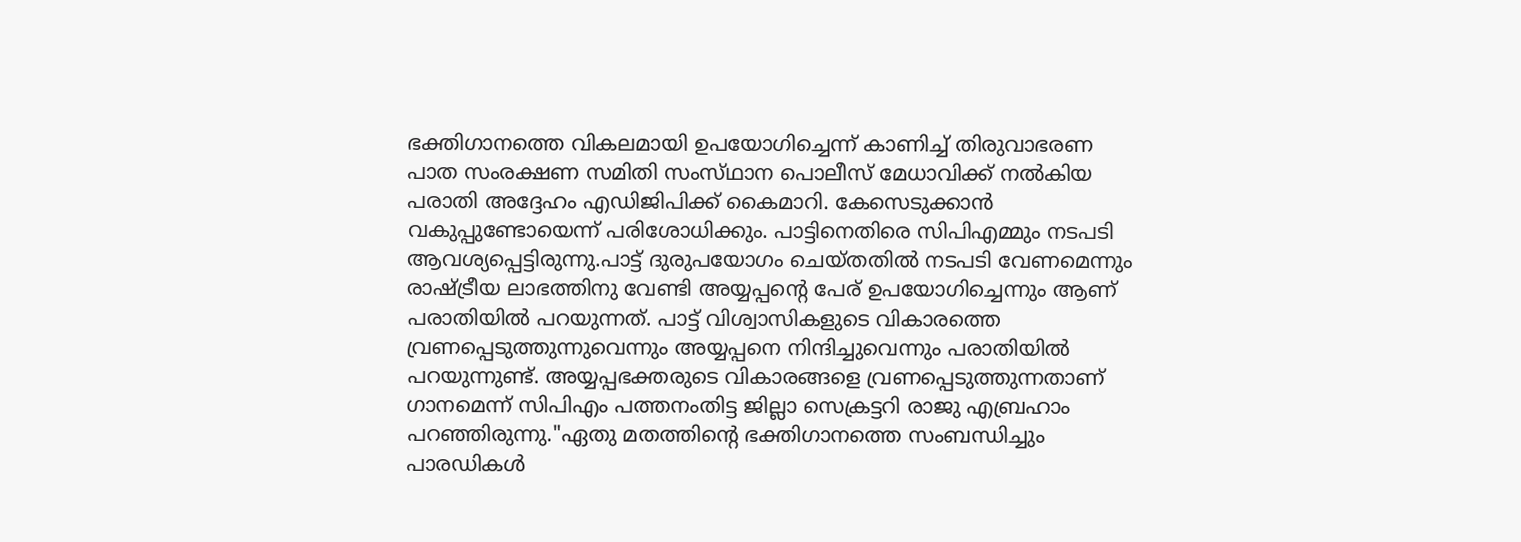ഭക്തിഗാനത്തെ വികലമായി ഉപയോഗിച്ചെന്ന് കാണിച്ച് തിരുവാഭരണ പാത സംരക്ഷണ സമിതി സംസ്‌ഥാന പൊലീസ് മേധാവിക്ക് നൽകിയ പരാതി അദ്ദേഹം എഡിജിപിക്ക് കൈമാറി. കേസെടുക്കാൻ വകുപ്പുണ്ടോയെന്ന് പരിശോധിക്കും. പാട്ടിനെതിരെ സിപിഎമ്മും നടപടി ആവശ്യപ്പെട്ടിരുന്നു.പാട്ട് ദുരുപയോഗം ചെയ്‌തതിൽ നടപടി വേണമെന്നും രാഷ്ട്രീയ ലാഭത്തിനു വേണ്ടി അയ്യപ്പന്റെ പേര് ഉപയോഗിച്ചെന്നും ആണ് പരാതിയിൽ പറയുന്നത്. പാട്ട് വിശ്വാസികളുടെ വികാരത്തെ വ്രണപ്പെടുത്തുന്നുവെന്നും അയ്യപ്പനെ നിന്ദിച്ചുവെന്നും പരാതിയിൽ പറയുന്നുണ്ട്. അയ്യപ്പഭക്തരുടെ വികാരങ്ങളെ വ്രണപ്പെടുത്തുന്നതാണ് ഗാനമെന്ന് സിപിഎം പത്തനംതിട്ട ജില്ലാ സെക്രട്ടറി രാജു എബ്രഹാം പറഞ്ഞിരുന്നു."ഏതു മതത്തിന്റെ ഭക്തിഗാനത്തെ സംബന്ധിച്ചും പാരഡികൾ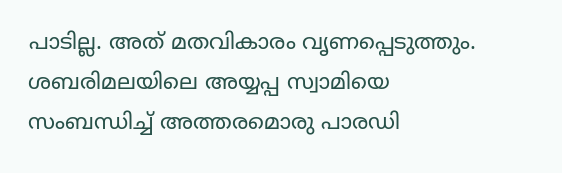പാടില്ല. അത് മതവികാരം വൃണപ്പെടുത്തും. ശബരിമലയിലെ അയ്യപ്പ സ്വാമിയെ സംബന്ധിച്ച് അത്തരമൊരു പാരഡി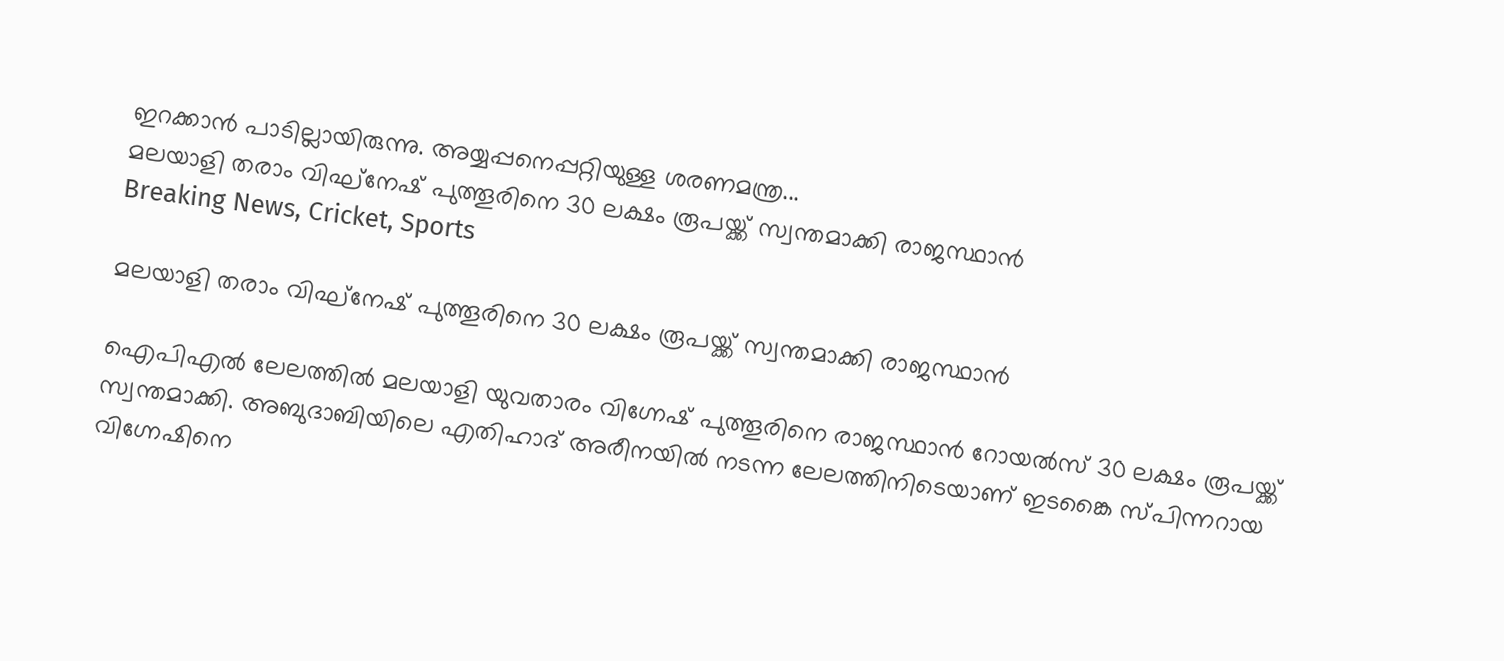ഇറക്കാൻ പാടില്ലായിരുന്നു. അയ്യപ്പനെപ്പറ്റിയുള്ള ശരണമന്ത്ര...
മലയാളി തരാം വിഘ്‌നേഷ് പുത്തൂരിനെ 30 ലക്ഷം രൂപയ്ക്ക് സ്വന്തമാക്കി രാജസ്ഥാൻ
Breaking News, Cricket, Sports

മലയാളി തരാം വിഘ്‌നേഷ് പുത്തൂരിനെ 30 ലക്ഷം രൂപയ്ക്ക് സ്വന്തമാക്കി രാജസ്ഥാൻ

ഐപിഎൽ ലേലത്തിൽ മലയാളി യുവതാരം വിഗ്നേഷ് പുത്തൂരിനെ രാജസ്ഥാൻ റോയൽസ് 30 ലക്ഷം രൂപയ്ക്ക് സ്വന്തമാക്കി. അബുദാബിയിലെ എതിഹാദ് അരീനയിൽ നടന്ന ലേലത്തിനിടെയാണ് ഇടങ്കൈ സ്പിന്നറായ വിഗ്നേഷിനെ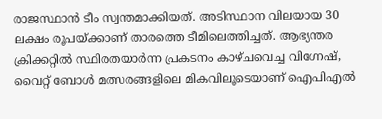രാജസ്ഥാൻ ടീം സ്വന്തമാക്കിയത്. അടിസ്ഥാന വിലയായ 30 ലക്ഷം രൂപയ്ക്കാണ് താരത്തെ ടീമിലെത്തിച്ചത്. ആഭ്യന്തര ക്രിക്കറ്റിൽ സ്ഥിരതയാർന്ന പ്രകടനം കാഴ്ചവെച്ച വിഗ്നേഷ്, വൈറ്റ് ബോൾ മത്സരങ്ങളിലെ മികവിലൂടെയാണ് ഐപിഎൽ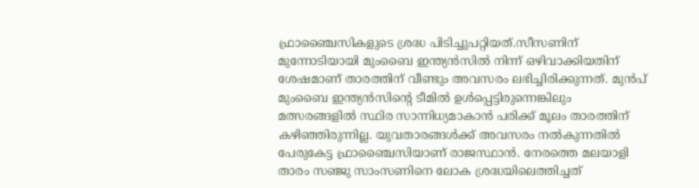ഫ്രാഞ്ചൈസികളുടെ ശ്രദ്ധ പിടിച്ചുപറ്റിയത്.സീസണിന് മുന്നോടിയായി മുംബൈ ഇന്ത്യൻസിൽ നിന്ന് ഒഴിവാക്കിയതിന് ശേഷമാണ് താരത്തിന് വീണ്ടും അവസരം ലഭിച്ചിരിക്കുന്നത്. മുൻപ് മുംബൈ ഇന്ത്യൻസിന്റെ ടീമിൽ ഉൾപ്പെട്ടിരുന്നെങ്കിലും മത്സരങ്ങളിൽ സ്ഥിര സാന്നിധ്യമാകാൻ പരിക്ക് മൂലം താരത്തിന് കഴിഞ്ഞിരുന്നില്ല. യുവതാരങ്ങൾക്ക് അവസരം നൽകുന്നതിൽ പേരുകേട്ട ഫ്രാഞ്ചൈസിയാണ് രാജസ്ഥാൻ. നേരത്തെ മലയാളി താരം സഞ്ജു സാംസണിനെ ലോക ശ്രദ്ധയിലെത്തിച്ചത്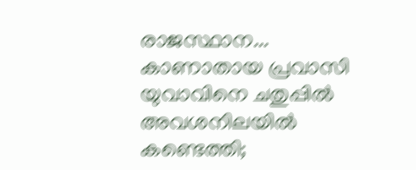രാജസ്ഥാന...
കാണാതായ പ്രവാസി യുവാവിനെ ചതുപ്പിൽ അവശനിലയിൽ കണ്ടെത്തി;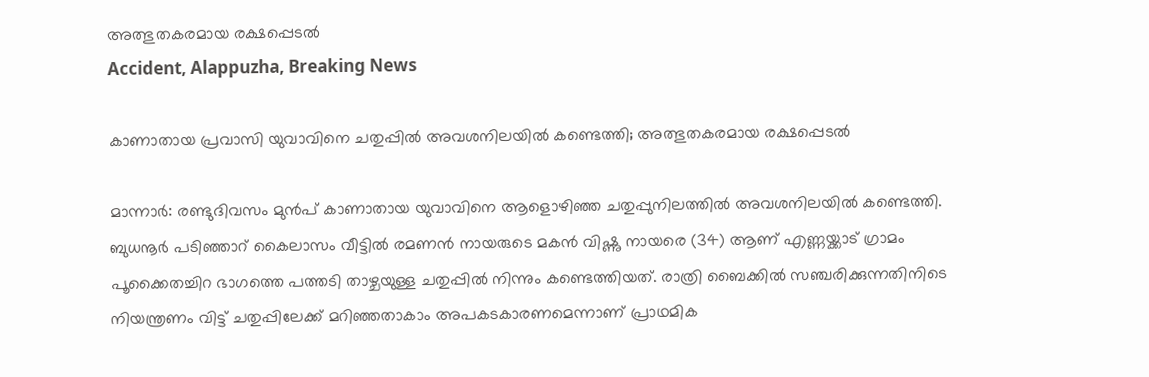അത്ഭുതകരമായ രക്ഷപ്പെടൽ
Accident, Alappuzha, Breaking News

കാണാതായ പ്രവാസി യുവാവിനെ ചതുപ്പിൽ അവശനിലയിൽ കണ്ടെത്തി; അത്ഭുതകരമായ രക്ഷപ്പെടൽ

മാന്നാർ: രണ്ടുദിവസം മുൻപ് കാണാതായ യുവാവിനെ ആളൊഴിഞ്ഞ ചതുപ്പുനിലത്തിൽ അവശനിലയിൽ കണ്ടെത്തി. ബുധനൂർ പടിഞ്ഞാറ് കൈലാസം വീട്ടിൽ രമണൻ നായരുടെ മകൻ വിഷ്ണു നായരെ (34) ആണ് എണ്ണയ്ക്കാട് ഗ്രാമം പൂക്കൈതച്ചിറ ഭാഗത്തെ പത്തടി താഴ്ചയുള്ള ചതുപ്പിൽ നിന്നും കണ്ടെത്തിയത്. രാത്രി ബൈക്കിൽ സഞ്ചരിക്കുന്നതിനിടെ നിയന്ത്രണം വിട്ട് ചതുപ്പിലേക്ക് മറിഞ്ഞതാകാം അപകടകാരണമെന്നാണ് പ്രാഥമിക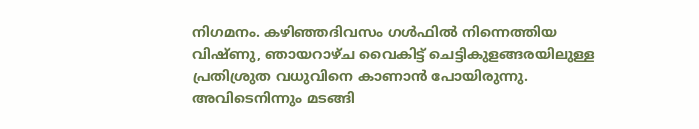നിഗമനം. കഴിഞ്ഞദിവസം ഗൾഫിൽ നിന്നെത്തിയ വിഷ്ണു, ഞായറാഴ്ച‌ വൈകിട്ട് ചെട്ടികുളങ്ങരയിലുള്ള പ്രതിശ്രുത വധുവിനെ കാണാൻ പോയിരുന്നു. അവിടെനിന്നും മടങ്ങി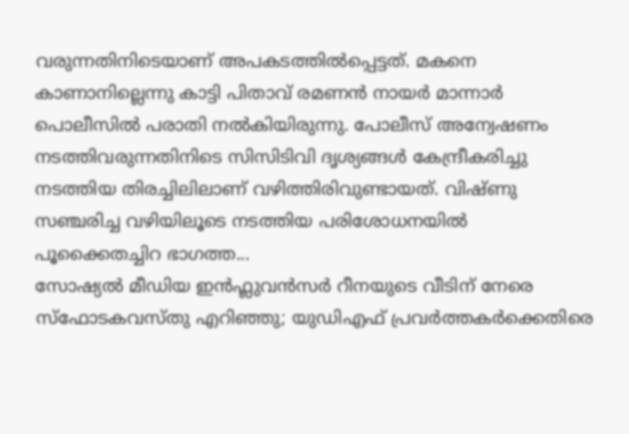വരുന്നതിനിടെയാണ് അപകടത്തിൽപ്പെട്ടത്. മകനെ കാണാനില്ലെന്നു കാട്ടി പിതാവ് രമണൻ നായർ മാന്നാർ പൊലീസിൽ പരാതി നൽകിയിരുന്നു. പോലീസ് അന്വേഷണം നടത്തിവരുന്നതിനിടെ സിസിടിവി ദൃശ്യങ്ങൾ കേന്ദ്രീകരിച്ചു നടത്തിയ തിരച്ചിലിലാണ് വഴിത്തിരിവുണ്ടായത്. വിഷ്ണു സഞ്ചരിച്ച വഴിയിലൂടെ നടത്തിയ പരിശോധനയിൽ പൂക്കൈതച്ചിറ ഭാഗത്ത...
സോഷ്യൽ മീഡിയ ഇൻഫ്ലുവൻസർ റീനയുടെ വീടിന് നേരെ സ്ഫോടകവസ്തു എറിഞ്ഞു; യുഡിഎഫ് പ്രവർത്തകർക്കെതിരെ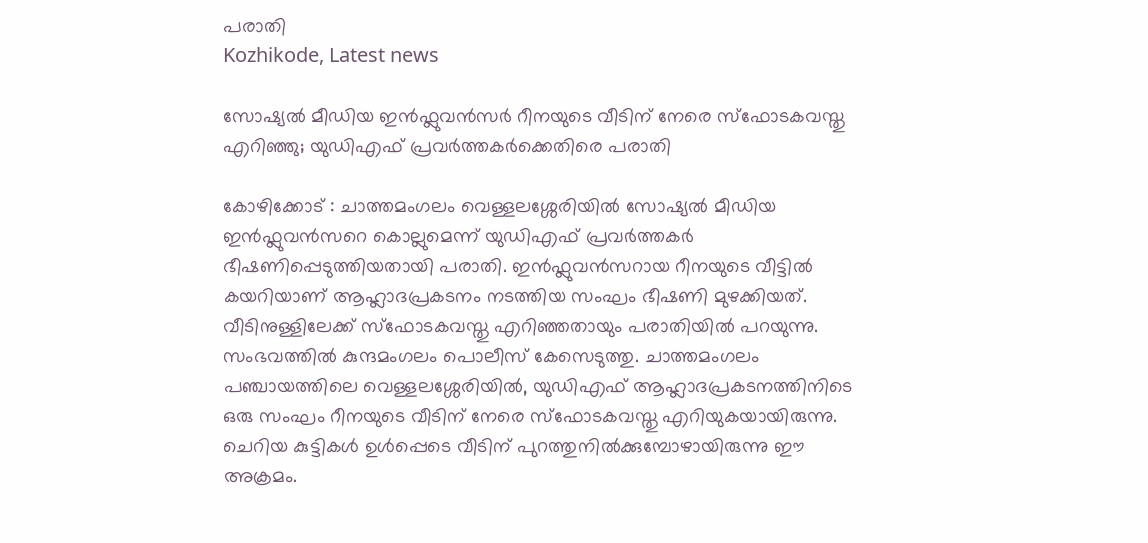പരാതി
Kozhikode, Latest news

സോഷ്യൽ മീഡിയ ഇൻഫ്ലുവൻസർ റീനയുടെ വീടിന് നേരെ സ്ഫോടകവസ്തു എറിഞ്ഞു; യുഡിഎഫ് പ്രവർത്തകർക്കെതിരെ പരാതി

കോഴിക്കോട് : ചാത്തമംഗലം വെള്ളലശ്ശേരിയിൽ സോഷ്യൽ മീഡിയ ഇൻഫ്ലുവൻസറെ കൊല്ലുമെന്ന് യുഡിഎഫ് പ്രവർത്തകർ ഭീഷണിപ്പെടുത്തിയതായി പരാതി. ഇൻഫ്ലുവൻസറായ റീനയുടെ വീട്ടിൽ കയറിയാണ് ആഹ്ലാദപ്രകടനം നടത്തിയ സംഘം ഭീഷണി മുഴക്കിയത്. വീടിനുള്ളിലേക്ക് സ്ഫോടകവസ്തു എറിഞ്ഞതായും പരാതിയിൽ പറയുന്നു. സംഭവത്തിൽ കുന്ദമംഗലം പൊലീസ് കേസെടുത്തു. ചാത്തമംഗലം പഞ്ചായത്തിലെ വെള്ളലശ്ശേരിയിൽ, യുഡിഎഫ് ആഹ്ലാദപ്രകടനത്തിനിടെ ഒരു സംഘം റീനയുടെ വീടിന് നേരെ സ്ഫോടകവസ്തു എറിയുകയായിരുന്നു. ചെറിയ കുട്ടികൾ ഉൾപ്പെടെ വീടിന് പുറത്തുനിൽക്കുമ്പോഴായിരുന്നു ഈ അക്രമം.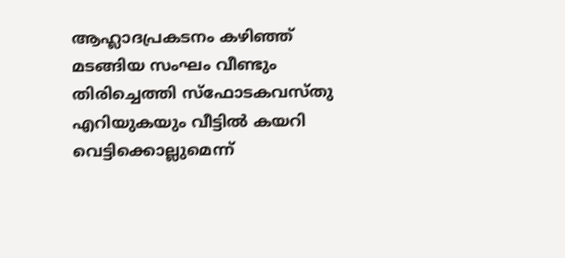ആഹ്ലാദപ്രകടനം കഴിഞ്ഞ് മടങ്ങിയ സംഘം വീണ്ടും തിരിച്ചെത്തി സ്ഫോടകവസ്തു എറിയുകയും വീട്ടിൽ കയറി വെട്ടിക്കൊല്ലുമെന്ന്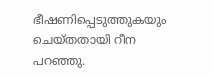ഭീഷണിപ്പെടുത്തുകയും ചെയ്തതായി റീന പറഞ്ഞു.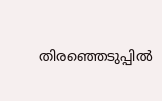തിരഞ്ഞെടുപ്പിൽ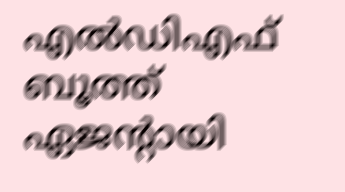എൽഡിഎഫ് ബൂത്ത് ഏജന്റായി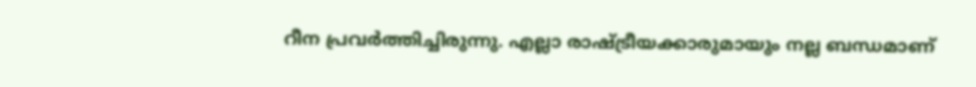റീന പ്രവർത്തിച്ചിരുന്നു. എല്ലാ രാഷ്ട്രീയക്കാരുമായും നല്ല ബന്ധമാണ്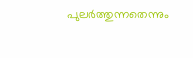പുലർത്തുന്നതെന്നും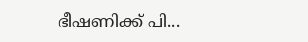ഭീഷണിക്ക് പി...